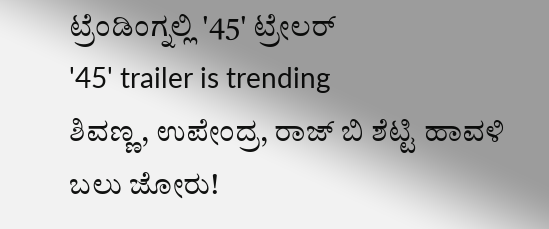ಟ್ರೆಂಡಿಂಗ್ನಲ್ಲಿ '45' ಟ್ರೇಲರ್
'45' trailer is trending
ಶಿವಣ್ಣ, ಉಪೇಂದ್ರ, ರಾಜ್ ಬಿ ಶೆಟ್ಟಿ ಹಾವಳಿ ಬಲು ಜೋರು!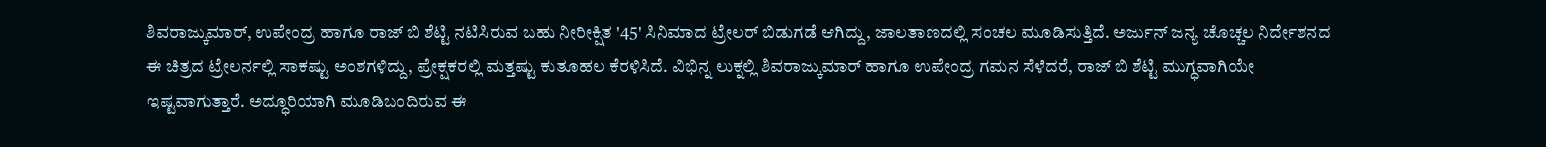ಶಿವರಾಜ್ಕುಮಾರ್, ಉಪೇಂದ್ರ ಹಾಗೂ ರಾಜ್ ಬಿ ಶೆಟ್ಟಿ ನಟಿಸಿರುವ ಬಹು ನೀರೀಕ್ಷಿತ '45' ಸಿನಿಮಾದ ಟ್ರೇಲರ್ ಬಿಡುಗಡೆ ಆಗಿದ್ದು, ಜಾಲತಾಣದಲ್ಲಿ ಸಂಚಲ ಮೂಡಿಸುತ್ತಿದೆ. ಅರ್ಜುನ್ ಜನ್ಯ ಚೊಚ್ಚಲ ನಿರ್ದೇಶನದ ಈ ಚಿತ್ರದ ಟ್ರೇಲರ್ನಲ್ಲಿ ಸಾಕಷ್ಟು ಅಂಶಗಳಿದ್ದು, ಪ್ರೇಕ್ಷಕರಲ್ಲಿ ಮತ್ತಷ್ಟು ಕುತೂಹಲ ಕೆರಳಿಸಿದೆ. ವಿಭಿನ್ನ ಲುಕ್ನಲ್ಲಿ ಶಿವರಾಜ್ಕುಮಾರ್ ಹಾಗೂ ಉಪೇಂದ್ರ ಗಮನ ಸೆಳೆದರೆ, ರಾಜ್ ಬಿ ಶೆಟ್ಟಿ ಮುಗ್ಧವಾಗಿಯೇ ಇಷ್ಟವಾಗುತ್ತಾರೆ. ಅದ್ಧೂರಿಯಾಗಿ ಮೂಡಿಬಂದಿರುವ ಈ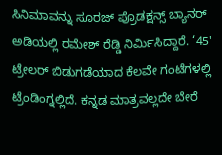ಸಿನಿಮಾವನ್ನು ಸೂರಜ್ ಪ್ರೊಡಕ್ಷನ್ಸ್ ಬ್ಯಾನರ್ ಅಡಿಯಲ್ಲಿ ರಮೇಶ್ ರೆಡ್ಡಿ ನಿರ್ಮಿಸಿದ್ದಾರೆ. ‘45' ಟ್ರೇಲರ್ ಬಿಡುಗಡೆಯಾದ ಕೆಲವೇ ಗಂಟೆಗಳಲ್ಲಿ ಟ್ರೆಂಡಿಂಗ್ನಲ್ಲಿದೆ. ಕನ್ನಡ ಮಾತ್ರವಲ್ಲದೇ ಬೇರೆ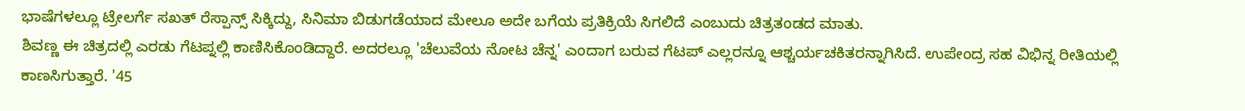ಭಾಷೆಗಳಲ್ಲೂ ಟ್ರೇಲರ್ಗೆ ಸಖತ್ ರೆಸ್ಪಾನ್ಸ್ ಸಿಕ್ಕಿದ್ದು, ಸಿನಿಮಾ ಬಿಡುಗಡೆಯಾದ ಮೇಲೂ ಅದೇ ಬಗೆಯ ಪ್ರತಿಕ್ರಿಯೆ ಸಿಗಲಿದೆ ಎಂಬುದು ಚಿತ್ರತಂಡದ ಮಾತು.
ಶಿವಣ್ಣ ಈ ಚಿತ್ರದಲ್ಲಿ ಎರಡು ಗೆಟಪ್ನಲ್ಲಿ ಕಾಣಿಸಿಕೊಂಡಿದ್ದಾರೆ. ಅದರಲ್ಲೂ 'ಚೆಲುವೆಯ ನೋಟ ಚೆನ್ನ' ಎಂದಾಗ ಬರುವ ಗೆಟಪ್ ಎಲ್ಲರನ್ನೂ ಆಶ್ಚರ್ಯಚಕಿತರನ್ನಾಗಿಸಿದೆ. ಉಪೇಂದ್ರ ಸಹ ವಿಭಿನ್ನ ರೀತಿಯಲ್ಲಿ ಕಾಣಸಿಗುತ್ತಾರೆ. '45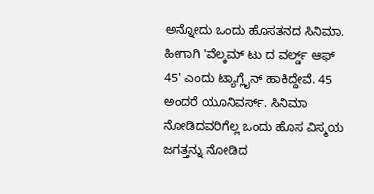ಅನ್ನೋದು ಒಂದು ಹೊಸತನದ ಸಿನಿಮಾ. ಹೀಗಾಗಿ 'ವೆಲ್ಕಮ್ ಟು ದ ವರ್ಲ್ಡ್ ಆಫ್ 45' ಎಂದು ಟ್ಯಾಗ್ಲೈನ್ ಹಾಕಿದ್ದೇವೆ. 45 ಅಂದರೆ ಯೂನಿವರ್ಸ್. ಸಿನಿಮಾ ನೋಡಿದವರಿಗೆಲ್ಲ ಒಂದು ಹೊಸ ವಿಸ್ಮಯ ಜಗತ್ತನ್ನು ನೋಡಿದ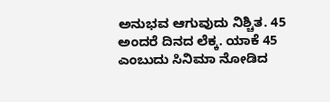ಅನುಭವ ಆಗುವುದು ನಿಶ್ಚಿತ. 45 ಅಂದರೆ ದಿನದ ಲೆಕ್ಕ. ಯಾಕೆ 45 ಎಂಬುದು ಸಿನಿಮಾ ನೋಡಿದ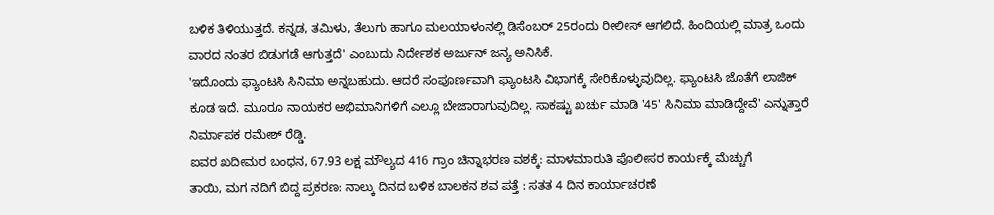ಬಳಿಕ ತಿಳಿಯುತ್ತದೆ. ಕನ್ನಡ, ತಮಿಳು, ತೆಲುಗು ಹಾಗೂ ಮಲಯಾಳಂನಲ್ಲಿ ಡಿಸೆಂಬರ್ 25ರಂದು ರೀಲೀಸ್ ಆಗಲಿದೆ. ಹಿಂದಿಯಲ್ಲಿ ಮಾತ್ರ ಒಂದು ವಾರದ ನಂತರ ಬಿಡುಗಡೆ ಆಗುತ್ತದೆ' ಎಂಬುದು ನಿರ್ದೇಶಕ ಅರ್ಜುನ್ ಜನ್ಯ ಅನಿಸಿಕೆ.
'ಇದೊಂದು ಫ್ಯಾಂಟಸಿ ಸಿನಿಮಾ ಅನ್ನಬಹುದು. ಆದರೆ ಸಂಪೂರ್ಣವಾಗಿ ಫ್ಯಾಂಟಸಿ ವಿಭಾಗಕ್ಕೆ ಸೇರಿಕೊಳ್ಳುವುದಿಲ್ಲ. ಫ್ಯಾಂಟಸಿ ಜೊತೆಗೆ ಲಾಜಿಕ್ ಕೂಡ ಇದೆ. ಮೂರೂ ನಾಯಕರ ಅಭಿಮಾನಿಗಳಿಗೆ ಎಲ್ಲೂ ಬೇಜಾರಾಗುವುದಿಲ್ಲ. ಸಾಕಷ್ಟು ಖರ್ಚು ಮಾಡಿ '45' ಸಿನಿಮಾ ಮಾಡಿದ್ದೇವೆ' ಎನ್ನುತ್ತಾರೆ ನಿರ್ಮಾಪಕ ರಮೇಶ್ ರೆಡ್ಡಿ.
ಐವರ ಖದೀಮರ ಬಂಧನ, 67.93 ಲಕ್ಷ ಮೌಲ್ಯದ 416 ಗ್ರಾಂ ಚಿನ್ನಾಭರಣ ವಶಕ್ಕೆ: ಮಾಳಮಾರುತಿ ಪೊಲೀಸರ ಕಾರ್ಯಕ್ಕೆ ಮೆಚ್ಚುಗೆ
ತಾಯಿ, ಮಗ ನದಿಗೆ ಬಿದ್ದ ಪ್ರಕರಣ: ನಾಲ್ಕು ದಿನದ ಬಳಿಕ ಬಾಲಕನ ಶವ ಪತ್ತೆ : ಸತತ 4 ದಿನ ಕಾರ್ಯಾಚರಣೆ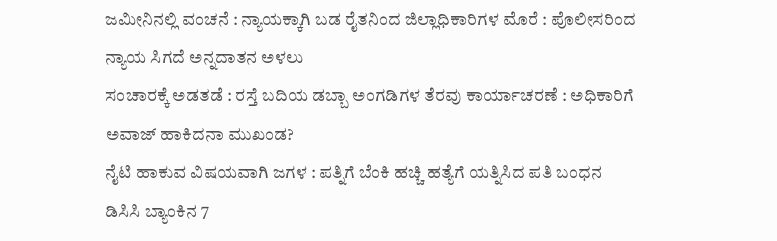ಜಮೀನಿನಲ್ಲಿ ವಂಚನೆ : ನ್ಯಾಯಕ್ಕಾಗಿ ಬಡ ರೈತನಿಂದ ಜಿಲ್ಲಾಧಿಕಾರಿಗಳ ಮೊರೆ : ಪೊಲೀಸರಿಂದ ನ್ಯಾಯ ಸಿಗದೆ ಅನ್ನದಾತನ ಅಳಲು
ಸಂಚಾರಕ್ಕೆ ಅಡತಡೆ : ರಸ್ತೆ ಬದಿಯ ಡಬ್ಬಾ ಅಂಗಡಿಗಳ ತೆರವು ಕಾರ್ಯಾಚರಣೆ : ಅಧಿಕಾರಿಗೆ ಅವಾಜ್ ಹಾಕಿದನಾ ಮುಖಂಡ?
ನೈಟಿ ಹಾಕುವ ವಿಷಯವಾಗಿ ಜಗಳ : ಪತ್ನಿಗೆ ಬೆಂಕಿ ಹಚ್ಚಿ ಹತ್ಯೆಗೆ ಯತ್ನಿಸಿದ ಪತಿ ಬಂಧನ
ಡಿಸಿಸಿ ಬ್ಯಾಂಕಿನ 7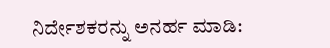ನಿರ್ದೇಶಕರನ್ನು ಅನರ್ಹ ಮಾಡಿ: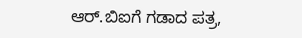ಆರ್.ಬಿಐಗೆ ಗಡಾದ ಪತ್ರ,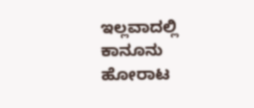ಇಲ್ಲವಾದಲ್ಲಿ ಕಾನೂನು ಹೋರಾಟ